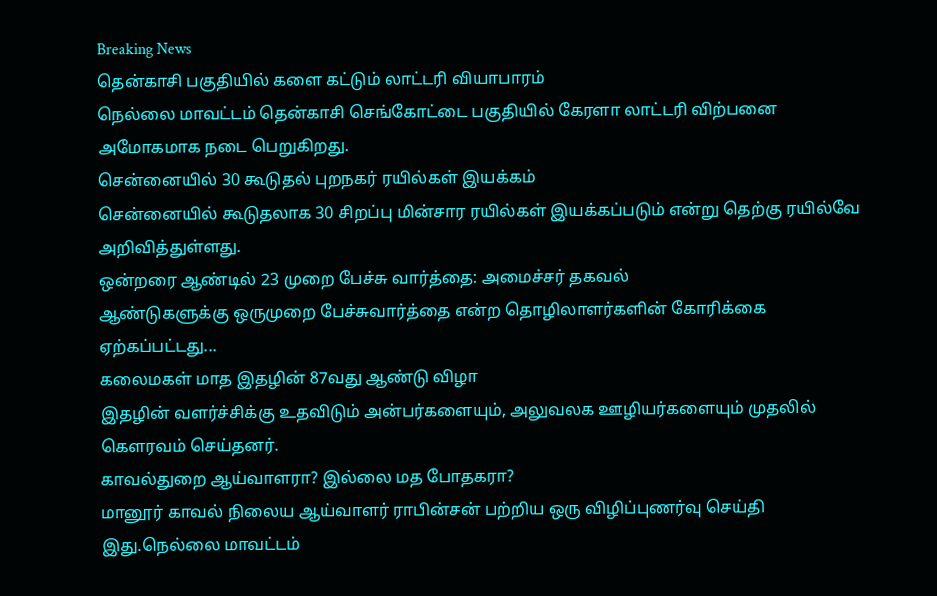Breaking News
தென்காசி பகுதியில் களை கட்டும் லாட்டரி வியாபாரம்
நெல்லை மாவட்டம் தென்காசி செங்கோட்டை பகுதியில் கேரளா லாட்டரி விற்பனை அமோகமாக நடை பெறுகிறது.
சென்னையில் 30 கூடுதல் புறநகர் ரயில்கள் இயக்கம்
சென்னையில் கூடுதலாக 30 சிறப்பு மின்சார ரயில்கள் இயக்கப்படும் என்று தெற்கு ரயில்வே அறிவித்துள்ளது.
ஒன்றரை ஆண்டில் 23 முறை பேச்சு வார்த்தை: அமைச்சர் தகவல்
ஆண்டுகளுக்கு ஒருமுறை பேச்சுவார்த்தை என்ற தொழிலாளர்களின் கோரிக்கை ஏற்கப்பட்டது...
கலைமகள் மாத இதழின் 87வது ஆண்டு விழா
இதழின் வளர்ச்சிக்கு உதவிடும் அன்பர்களையும், அலுவலக ஊழியர்களையும் முதலில் கௌரவம் செய்தனர்.
காவல்துறை ஆய்வாளரா? இல்லை மத போதகரா?
மானூர் காவல் நிலைய ஆய்வாளர் ராபின்சன் பற்றிய ஒரு விழிப்புணர்வு செய்தி இது.நெல்லை மாவட்டம்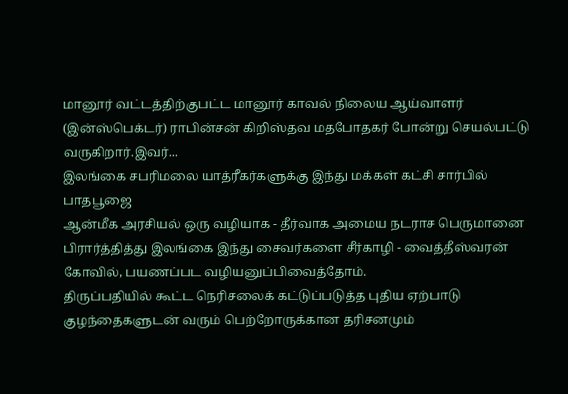மானூர் வட்டத்திற்குபட்ட மானூர் காவல் நிலைய ஆய்வாளர் (இன்ஸ்பெக்டர்) ராபின்சன் கிறிஸ்தவ மதபோதகர் போன்று செயல்பட்டு வருகிறார்.இவர்...
இலங்கை சபரிமலை யாத்ரீகர்களுக்கு இந்து மக்கள் கட்சி சார்பில் பாதபூஜை
ஆன்மீக அரசியல் ஒரு வழியாக - தீர்வாக அமைய நடராச பெருமானை பிரார்த்தித்து இலங்கை இந்து சைவர்களை சீர்காழி - வைத்தீஸ்வரன் கோவில், பயணப்பட வழியனுப்பிவைத்தோம்.
திருப்பதியில் கூட்ட நெரிசலைக் கட்டுப்படுத்த புதிய ஏற்பாடு
குழந்தைகளுடன் வரும் பெற்றோருக்கான தரிசனமும்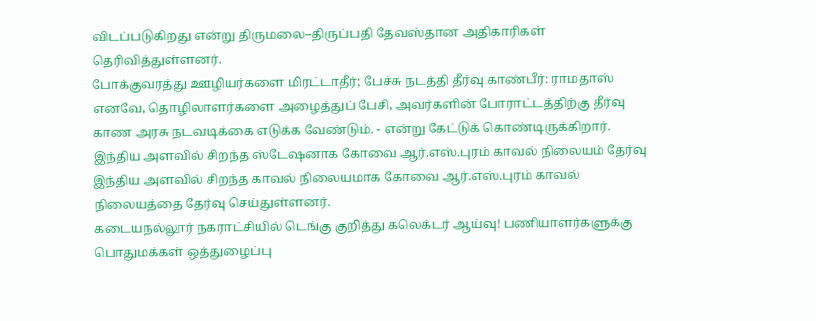விடப்படுகிறது என்று திருமலை–திருப்பதி தேவஸ்தான அதிகாரிகள் தெரிவித்துள்ளனர்.
போக்குவரத்து ஊழியர்களை மிரட்டாதீர்; பேச்சு நடத்தி தீர்வு காண்பீர்: ராமதாஸ்
எனவே, தொழிலாளர்களை அழைத்துப் பேசி, அவர்களின் போராட்டத்திற்கு தீர்வு காண அரசு நடவடிக்கை எடுக்க வேண்டும். - என்று கேட்டுக் கொண்டிருக்கிறார்.
இந்திய அளவில் சிறந்த ஸ்டேஷனாக கோவை ஆர்.எஸ்.புரம் காவல் நிலையம் தேர்வு
இந்திய அளவில் சிறந்த காவல் நிலையமாக கோவை ஆர்.எஸ்.புரம் காவல் நிலையத்தை தேர்வு செய்துள்ளனர்.
கடையநல்லூர் நகராட்சியில் டெங்கு குறித்து கலெக்டர் ஆய்வு! பணியாளர்களுக்கு பொதுமக்கள் ஒத்துழைப்பு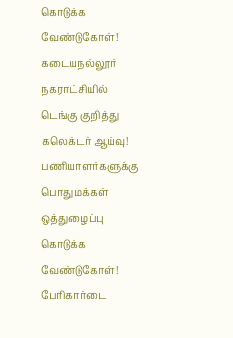கொடுக்க வேண்டுகோள்!
கடையநல்லூர் நகராட்சியில் டெங்கு குறித்து கலெக்டர் ஆய்வு! பணியாளர்களுக்கு பொதுமக்கள் ஒத்துழைப்பு கொடுக்க வேண்டுகோள்!
பேரிகார்டை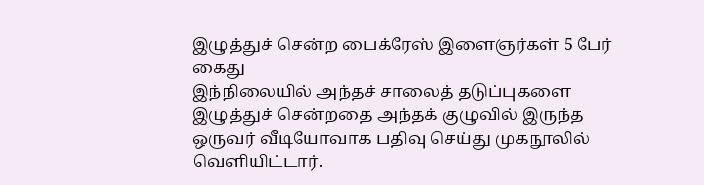இழுத்துச் சென்ற பைக்ரேஸ் இளைஞர்கள் 5 பேர் கைது
இந்நிலையில் அந்தச் சாலைத் தடுப்புகளை இழுத்துச் சென்றதை அந்தக் குழுவில் இருந்த ஒருவர் வீடியோவாக பதிவு செய்து முகநூலில் வெளியிட்டார்.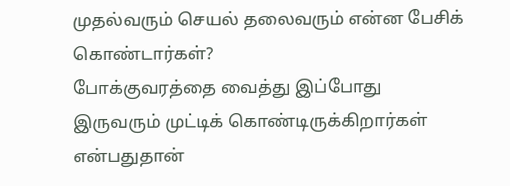முதல்வரும் செயல் தலைவரும் என்ன பேசிக் கொண்டார்கள்?
போக்குவரத்தை வைத்து இப்போது இருவரும் முட்டிக் கொண்டிருக்கிறார்கள் என்பதுதான்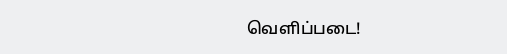வெளிப்படை!